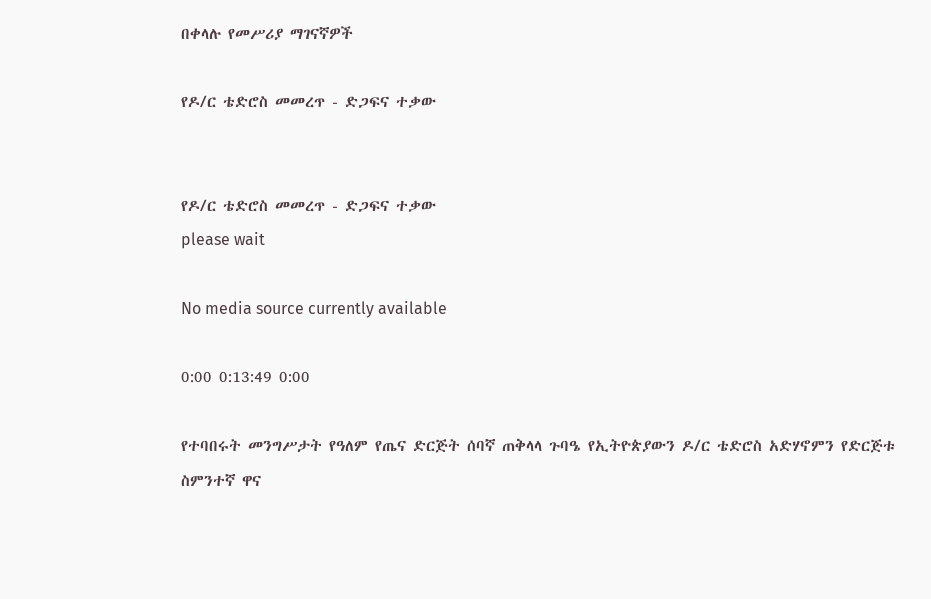በቀላሉ የመሥሪያ ማገናኛዎች

የዶ/ር ቴድሮስ መመረጥ - ድጋፍና ተቃው


የዶ/ር ቴድሮስ መመረጥ - ድጋፍና ተቃው
please wait

No media source currently available

0:00 0:13:49 0:00

የተባበሩት መንግሥታት የዓለም የጤና ድርጅት ሰባኛ ጠቅላላ ጉባዔ የኢትዮጵያውን ዶ/ር ቴድሮስ አድሃኖምን የድርጅቱ ስምንተኛ ዋና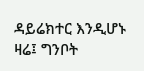ዳይሬክተር እንዲሆኑ ዛሬ፤ ግንቦት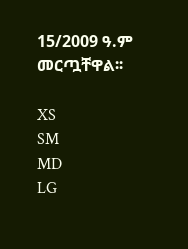15/2009 ዓ.ም መርጧቸዋል፡፡

XS
SM
MD
LG